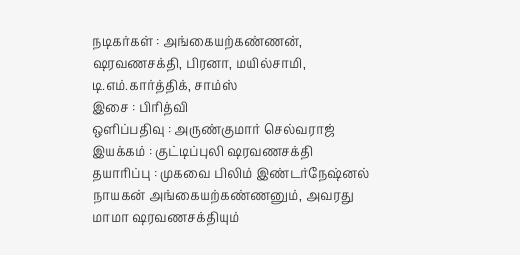நடிகர்கள் : அங்கையற்கண்ணன், ஷரவணசக்தி, பிரனா, மயில்சாமி, டி.எம்.கார்த்திக், சாம்ஸ்
இசை : பிரித்வி
ஒளிப்பதிவு : அருண்குமார் செல்வராஜ்
இயக்கம் : குட்டிப்புலி ஷரவணசக்தி
தயாரிப்பு : முகவை பிலிம் இண்டர்நேஷ்னல்
நாயகன் அங்கையற்கண்ணனும், அவரது மாமா ஷரவணசக்தியும்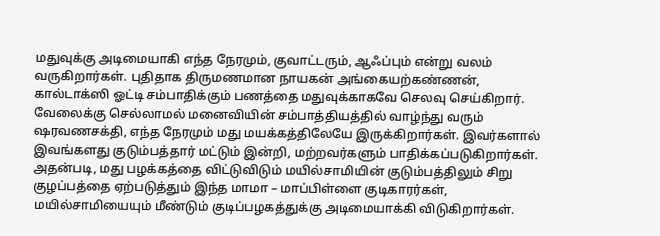மதுவுக்கு அடிமையாகி எந்த நேரமும், குவாட்டரும், ஆஃப்பும் என்று வலம் வருகிறார்கள். புதிதாக திருமணமான நாயகன் அங்கையற்கண்ணன், கால்டாக்ஸி ஓட்டி சம்பாதிக்கும் பணத்தை மதுவுக்காகவே செலவு செய்கிறார். வேலைக்கு செல்லாமல் மனைவியின் சம்பாத்தியத்தில் வாழ்ந்து வரும் ஷரவணசக்தி, எந்த நேரமும் மது மயக்கத்திலேயே இருக்கிறார்கள். இவர்களால் இவங்களது குடும்பத்தார் மட்டும் இன்றி, மற்றவர்களும் பாதிக்கப்படுகிறார்கள்.
அதன்படி, மது பழக்கத்தை விட்டுவிடும் மயில்சாமியின் குடும்பத்திலும் சிறு குழப்பத்தை ஏற்படுத்தும் இந்த மாமா – மாப்பிள்ளை குடிகாரர்கள், மயில்சாமியையும் மீண்டும் குடிப்பழகத்துக்கு அடிமையாக்கி விடுகிறார்கள்.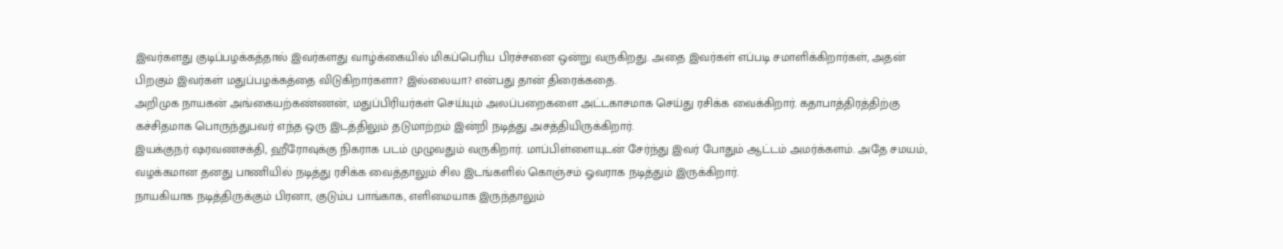இவர்களது குடிப்பழக்கத்தால் இவர்களது வாழ்க்கையில் மிகப்பெரிய பிரச்சனை ஒன்று வருகிறது. அதை இவர்கள் எப்படி சமாளிக்கிறார்கள், அதன் பிறகும் இவர்கள் மதுப்பழக்கத்தை விடுகிறார்களா? இல்லையா? என்பது தான் திரைக்கதை.
அறிமுக நாயகன் அங்கையற்கண்ணன், மதுப்பிரியர்கள் செய்யும் அலப்பறைகளை அட்டகாசமாக செய்து ரசிக்க வைக்கிறார். கதாபாத்திரத்திற்கு கச்சிதமாக பொருந்துபவர் எந்த ஒரு இடத்திலும் தடுமாற்றம் இன்றி நடித்து அசத்தியிருக்கிறார்.
இயக்குநர் ஷரவணசக்தி, ஹீரோவுக்கு நிகராக படம் முழுவதும் வருகிறார். மாப்பிள்ளையுடன் சேர்ந்து இவர் போதும் ஆட்டம் அமர்க்களம். அதே சமயம், வழக்கமான தனது பாணியில் நடித்து ரசிக்க வைத்தாலும் சில இடங்களில் கொஞ்சம் ஓவராக நடித்தும் இருக்கிறார்.
நாயகியாக நடித்திருக்கும் பிரனா, குடும்ப பாங்காக, எளிமையாக இருந்தாலும்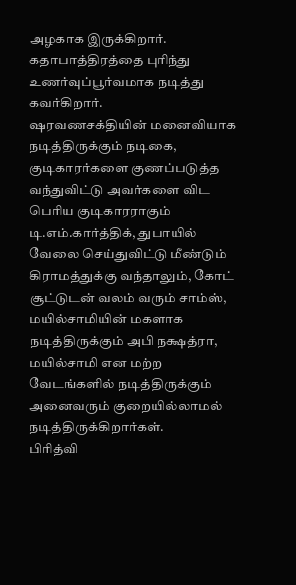அழகாக இருக்கிறார். கதாபாத்திரத்தை புரிந்து உணர்வுப்பூர்வமாக நடித்து கவர்கிறார்.
ஷரவணசக்தியின் மனைவியாக நடித்திருக்கும் நடிகை, குடிகாரர்களை குணப்படுத்த வந்துவிட்டு அவர்களை விட பெரிய குடிகாரராகும் டி.எம்.கார்த்திக், துபாயில் வேலை செய்துவிட்டு மீண்டும் கிராமத்துக்கு வந்தாலும், கோட் சூட்டுடன் வலம் வரும் சாம்ஸ், மயில்சாமியின் மகளாக நடித்திருக்கும் அபி நக்ஷத்ரா, மயில்சாமி என மற்ற வேடங்களில் நடித்திருக்கும் அனைவரும் குறையில்லாமல் நடித்திருக்கிறார்கள்.
பிரித்வி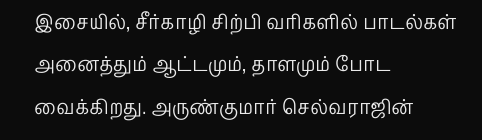இசையில், சீர்காழி சிற்பி வரிகளில் பாடல்கள் அனைத்தும் ஆட்டமும், தாளமும் போட வைக்கிறது. அருண்குமார் செல்வராஜின்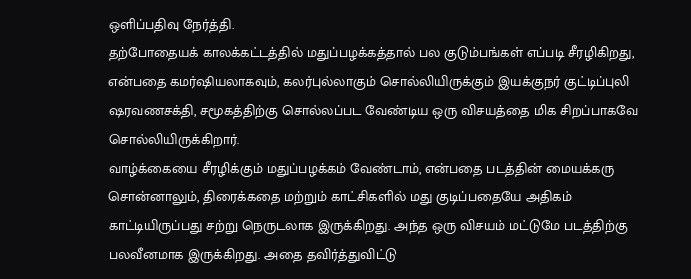ஒளிப்பதிவு நேர்த்தி.
தற்போதையக் காலக்கட்டத்தில் மதுப்பழக்கத்தால் பல குடும்பங்கள் எப்படி சீரழிகிறது, என்பதை கமர்ஷியலாகவும், கலர்புல்லாகும் சொல்லியிருக்கும் இயக்குநர் குட்டிப்புலி ஷரவணசக்தி, சமூகத்திற்கு சொல்லப்பட வேண்டிய ஒரு விசயத்தை மிக சிறப்பாகவே சொல்லியிருக்கிறார்.
வாழ்க்கையை சீரழிக்கும் மதுப்பழக்கம் வேண்டாம், என்பதை படத்தின் மையக்கரு சொன்னாலும், திரைக்கதை மற்றும் காட்சிகளில் மது குடிப்பதையே அதிகம் காட்டியிருப்பது சற்று நெருடலாக இருக்கிறது. அந்த ஒரு விசயம் மட்டுமே படத்திற்கு பலவீனமாக இருக்கிறது. அதை தவிர்த்துவிட்டு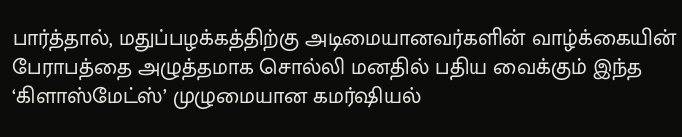பார்த்தால், மதுப்பழக்கத்திற்கு அடிமையானவர்களின் வாழ்க்கையின் பேராபத்தை அழுத்தமாக சொல்லி மனதில் பதிய வைக்கும் இந்த ‘கிளாஸ்மேட்ஸ்’ முழுமையான கமர்ஷியல்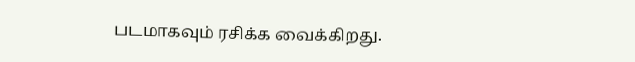படமாகவும் ரசிக்க வைக்கிறது.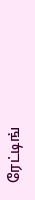ரேட்டிங்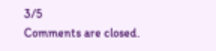3/5
Comments are closed.